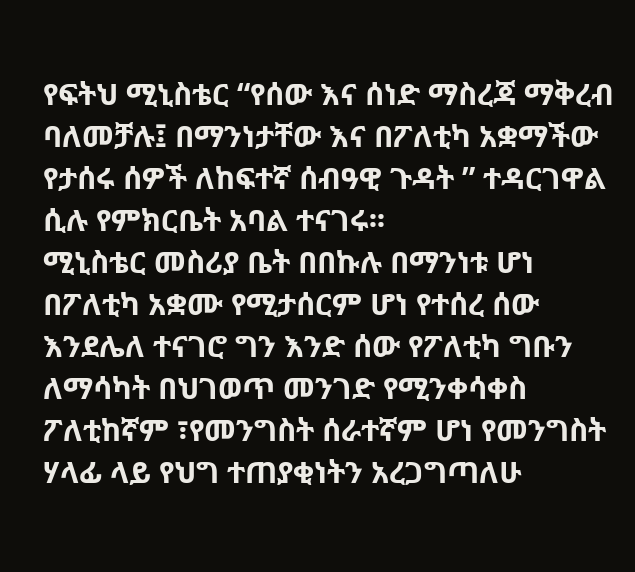የፍትህ ሚኒስቴር “የሰው እና ሰነድ ማስረጃ ማቅረብ ባለመቻሉ፤ በማንነታቸው እና በፖለቲካ አቋማችው የታሰሩ ሰዎች ለከፍተኛ ሰብዓዊ ጉዳት ” ተዳርገዋል ሲሉ የምክርቤት አባል ተናገሩ፡፡
ሚኒስቴር መስሪያ ቤት በበኩሉ በማንነቱ ሆነ በፖለቲካ አቋሙ የሚታሰርም ሆነ የተሰረ ሰው እንደሌለ ተናገሮ ግን እንድ ሰው የፖለቲካ ግቡን ለማሳካት በህገወጥ መንገድ የሚንቀሳቀስ ፖለቲከኛም ፣የመንግስት ሰራተኛም ሆነ የመንግስት ሃላፊ ላይ የህግ ተጠያቂነትን አረጋግጣለሁ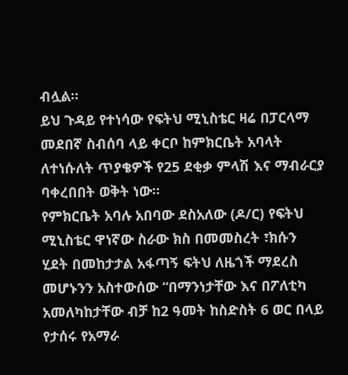ብሏል፡፡
ይህ ጉዳይ የተነሳው የፍትህ ሚኒስቴር ዛሬ በፓርላማ መደበኛ ስብሰባ ላይ ቀርቦ ከምክርቤት አባላት ለተነሱለት ጥያቄዎች የ25 ደቂቃ ምላሽ እና ማብራርያ ባቀረበበት ወቅት ነው፡፡
የምክርቤት አባሉ አበባው ደስአለው (ዶ/ር) የፍትህ ሚኒስቴር ዋነኛው ስራው ክስ በመመስረት ፣ክሱን ሂደት በመከታታል አፋጣኝ ፍትህ ለዜጎች ማደረስ መሆኑንን አስተውሰው “በማንነታቸው እና በፖለቲካ አመለካከታቸው ብቻ ከ2 ዓመት ከስድስት 6 ወር በላይ የታሰሩ የአማራ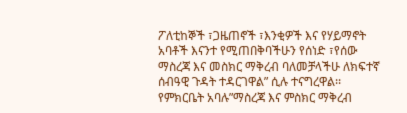ፖለቲከኞች ፣ጋዜጠኖች ፣እንቂዎች እና የሃይማኖት አባቶች እናንተ የሚጠበቅባችሁን የሰነድ ፣የሰው ማስረጃ እና መስክር ማቅረብ ባለመቻላችሁ ለክፍተኛ ሰብዓዊ ጉዳት ተዳርገዋል” ሲሉ ተናግረዋል፡፡
የምክርቤት አባሉ”ማስረጃ እና ምስክር ማቅረብ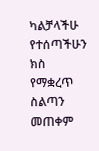ካልቻላችሁ የተሰጣችሁን ክስ የማቋረጥ ስልጣን መጠቀም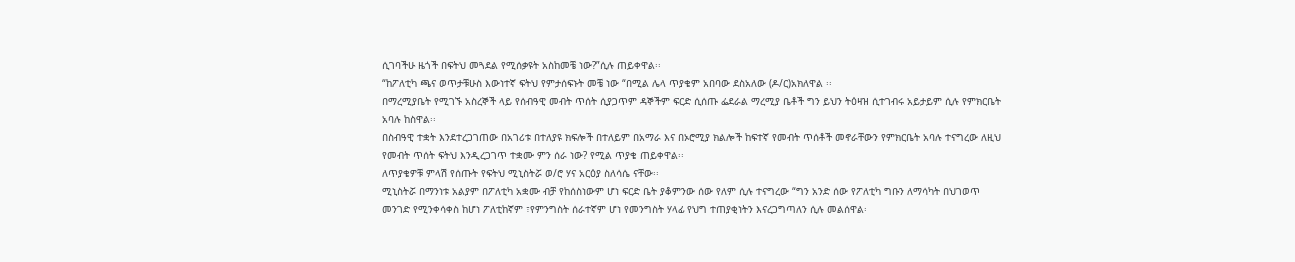ሲገባችሁ ዜጎች በፍትህ መጓደል የሚሰቃዩት አስከመቼ ነው?”ሲሉ ጠይቀዋል፡፡
“ከፖለቲካ ጫና ወጥታቹሁስ እውነተኛ ፍትህ የምታሰፍኑት መቼ ነው “በሚል ሌላ ጥያቄም አበባው ደስአለው (ዶ/ር)አክለዋል ፡፡
በማረሚያቤት የሚገኙ አስረኞች ላይ የሰብዓዊ መብት ጥሰት ሲያጋጥም ዳኞችም ፍርድ ሲሰጡ ፌደራል ማረሚያ ቤቶች ግን ይህን ትዕዛዝ ሲተገብሩ አይታይም ሲሉ የምክርቤት አባሉ ከስዋል፡፡
በስብዓዊ ተቋት እንደተረጋገጠው በአገሪቱ በተለያዩ ክፍሎች በተለይም በአማራ እና በኦሮሚያ ክልሎች ከፍተኛ የመብት ጥሰቶች መኖራቸውን የምክርቤት አባሉ ተናግረው ለዚህ የመብት ጥሰት ፍትህ እንዲረጋገጥ ተቋሙ ምን ሰራ ነው? የሚል ጥያቄ ጠይቀዋል፡፡
ለጥያቄዎቹ ምላሽ የሰጡት የፍትህ ሚኒስትሯ ወ/ሮ ሃና አርዕያ ስለሳሴ ናቸው፡፡
ሚኒስትሯ በማንነቱ አልያም በፖለቲካ አቋሙ ብቻ የከሰስነውም ሆነ ፍርድ ቤት ያቆምንው ሰው የለም ሲሉ ተናግረው “ግን አንድ ሰው የፖለቲካ ግቡን ለማሳካት በህገወጥ መንገድ የሚንቀሳቀስ ከሆነ ፖለቲከኛም ፣የምንግስት ሰራተኛም ሆነ የመንግስት ሃላፊ የህግ ተጠያቂነትን እናረጋግጣለን ሲሉ መልሰዋል፡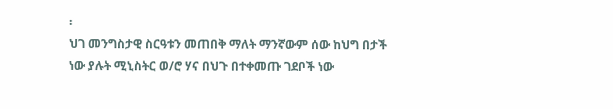፡
ህገ መንግስታዊ ስርዓቱን መጠበቅ ማለት ማንኛውም ሰው ከህግ በታች ነው ያሉት ሚኒስትር ወ/ሮ ሃና በህጉ በተቀመጡ ገደቦች ነው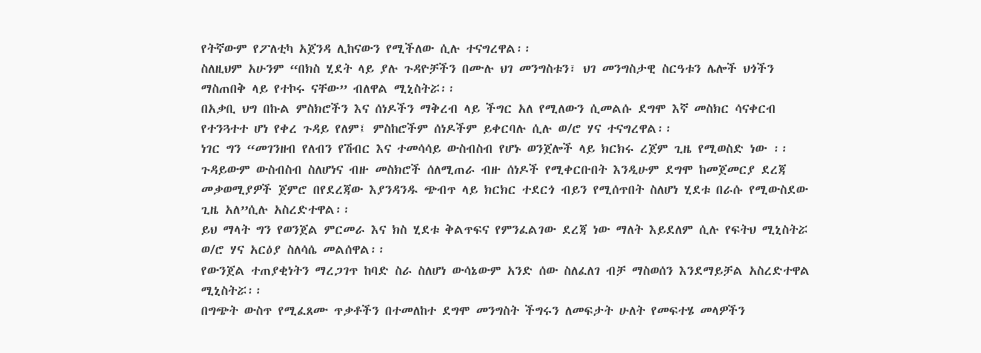የትኛውም የፖለቲካ አጀንዳ ሊከናውን የሚችለው ሲሉ ተናግረዋል፡፡
ስለዚህም አሁንም “በክስ ሂደት ላይ ያሉ ጉዳዮቻችን በሙሉ ህገ መንግስቱን፣ ህገ መንግስታዊ ስርዓቱን ሌሎች ህጎችን ማስጠበቅ ላይ የተኮሩ ናቸው” ብለዋል ሚኒስትሯ፡፡
በአቃቢ ህግ በኩል ምስክሮችን እና ሰነዶችን ማቅረብ ላይ ችግር አለ የሚለውን ሲመልሱ ደግሞ እኛ መስክር ሳናቀርብ የተንጓተተ ሆነ የቀረ ጉዳይ የለም፤ ምስከሮችም ሰነዶችም ይቀርባሉ ሲሉ ወ/ሮ ሃና ተናግረዋል፡፡
ነገር ግን “መገንዘብ የለብን የሽብር እና ተመሳሳይ ውስብስብ የሆኑ ወንጀሎች ላይ ክርክሩ ረጀም ጊዜ የሚወስድ ነው ፡፡ጉዳይውም ውስብስብ ስለሆነና ብዙ መስክሮች ሰለሚጠራ ብዙ ሰነዶች የሚቀርቡበት እንዲሁም ደግሞ ከመጀመርያ ደረጃ መቃወሚያዎች ጀምሮ በየደረጃው እያንዳንዱ ጭብጥ ላይ ክርክር ተደርጎ ብይን የሚሰጥበት ስለሆነ ሂደቱ በራሱ የሚውስደው ጊዜ አለ”ሲሉ አስረድተዋል፡፡
ይህ ማላት ግን የወንጀል ምርመራ እና ክስ ሂደቱ ቅልጥፍና የምንፈልገው ደረጃ ነው ማለት እይደለም ሲሉ የፍትህ ሚኒስትሯ ወ/ሮ ሃና አርዕያ ስለሳሴ መልሰዋል፡፡
የውንጀል ተጠያቂነትን ማረጋገጥ ከባድ ስራ ስለሆነ ውሳኔውም አንድ ሰው ስለፈለገ ብቻ ማስወሰን እንደማይቻል አስረድተዋል ሚኒስትሯ፡፡
በግጭት ውስጥ የሚፈጸሙ ጥቃቶችን በተመለከተ ደግሞ መንግስት ችግሩን ለመፍታት ሁለት የመፍተሄ መላዎችን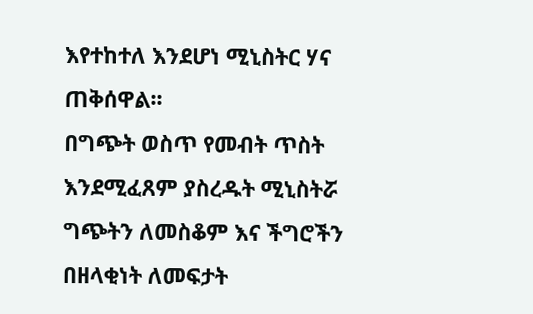እየተከተለ እንደሆነ ሚኒስትር ሃና ጠቅሰዋል፡፡
በግጭት ወስጥ የመብት ጥስት እንደሚፈጸም ያስረዱት ሚኒስትሯ ግጭትን ለመስቆም እና ችግሮችን በዘላቂነት ለመፍታት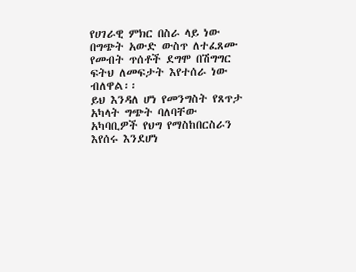የሀገራዊ ምክር በስራ ላይ ነው በግጭት አውድ ውስጥ ለተፈጸሙ የመብት ጥሰቶች ደግሞ በሽግግር ፍትህ ለመፍታት እየተሰራ ነው ብለዋል፡፡
ይህ እንዳለ ሆነ የመንግስት የጸጥታ አካላት ግጭት ባለባቸው አካባቢዎች የህግ የማስከበርስራን እየሰሩ እንደሆነ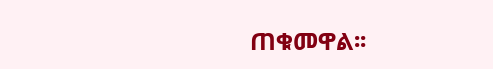ጠቁመዋል፡፡